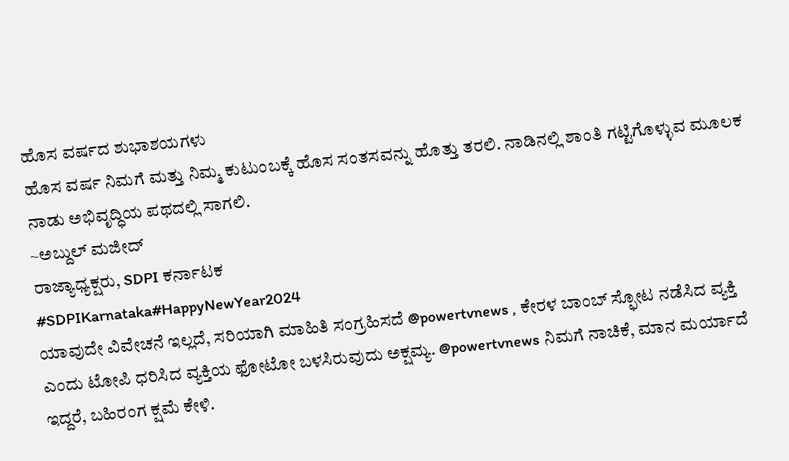ಹೊಸ ವರ್ಷದ ಶುಭಾಶಯಗಳು
ಹೊಸ ವರ್ಷ ನಿಮಗೆ ಮತ್ತು ನಿಮ್ಮ ಕುಟುಂಬಕ್ಕೆ ಹೊಸ ಸಂತಸವನ್ನು ಹೊತ್ತು ತರಲಿ. ನಾಡಿನಲ್ಲಿ ಶಾಂತಿ ಗಟ್ಟಿಗೊಳ್ಳುವ ಮೂಲಕ ನಾಡು ಅಭಿವೃದ್ಧಿಯ ಪಥದಲ್ಲಿ ಸಾಗಲಿ.
~ಅಬ್ದುಲ್ ಮಜೀದ್
ರಾಜ್ಯಾಧ್ಯಕ್ಷರು, SDPI ಕರ್ನಾಟಕ
#SDPIKarnataka#HappyNewYear2024
ಯಾವುದೇ ವಿವೇಚನೆ ಇಲ್ಲದೆ, ಸರಿಯಾಗಿ ಮಾಹಿತಿ ಸಂಗ್ರಹಿಸದೆ @powertvnews , ಕೇರಳ ಬಾಂಬ್ ಸ್ಫೋಟ ನಡೆಸಿದ ವ್ಯಕ್ತಿ ಎಂದು ಟೋಪಿ ಧರಿಸಿದ ವ್ಯಕ್ತಿಯ ಫೋಟೋ ಬಳಸಿರುವುದು ಅಕ್ಷಮ್ಯ. @powertvnews ನಿಮಗೆ ನಾಚಿಕೆ, ಮಾನ ಮರ್ಯಾದೆ ಇದ್ದರೆ, ಬಹಿರಂಗ ಕ್ಷಮೆ ಕೇಳಿ.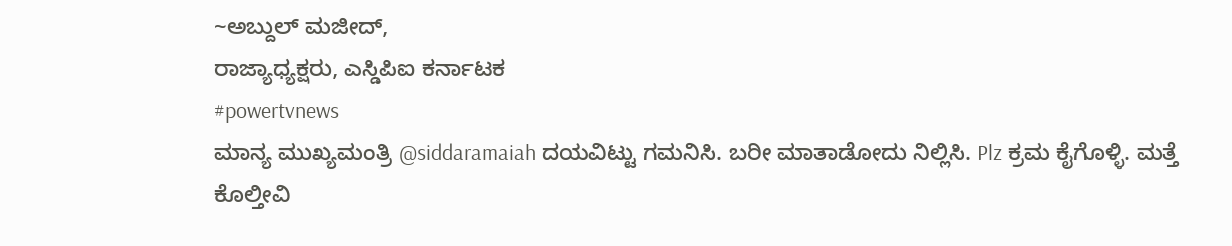~ಅಬ್ದುಲ್ ಮಜೀದ್,
ರಾಜ್ಯಾಧ್ಯಕ್ಷರು, ಎಸ್ಡಿಪಿಐ ಕರ್ನಾಟಕ
#powertvnews
ಮಾನ್ಯ ಮುಖ್ಯಮಂತ್ರಿ @siddaramaiah ದಯವಿಟ್ಟು ಗಮನಿಸಿ. ಬರೀ ಮಾತಾಡೋದು ನಿಲ್ಲಿಸಿ. Plz ಕ್ರಮ ಕೈಗೊಳ್ಳಿ. ಮತ್ತೆ ಕೊಲ್ತೀವಿ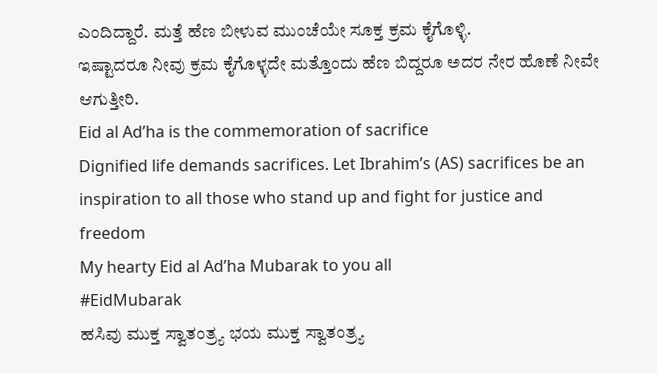ಎಂದಿದ್ದಾರೆ. ಮತ್ತೆ ಹೆಣ ಬೀಳುವ ಮುಂಚೆಯೇ ಸೂಕ್ತ ಕ್ರಮ ಕೈಗೊಳ್ಳಿ.
ಇಷ್ಟಾದರೂ ನೀವು ಕ್ರಮ ಕೈಗೊಳ್ಳದೇ ಮತ್ತೊಂದು ಹೆಣ ಬಿದ್ದರೂ ಅದರ ನೇರ ಹೊಣೆ ನೀವೇ ಆಗುತ್ತೀರಿ.
Eid al Ad’ha is the commemoration of sacrifice
Dignified life demands sacrifices. Let Ibrahim’s (AS) sacrifices be an inspiration to all those who stand up and fight for justice and freedom
My hearty Eid al Ad’ha Mubarak to you all
#EidMubarak
ಹಸಿವು ಮುಕ್ತ ಸ್ವಾತಂತ್ರ್ಯ ಭಯ ಮುಕ್ತ ಸ್ವಾತಂತ್ರ್ಯ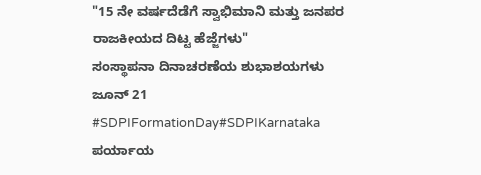"15 ನೇ ವರ್ಷದೆಡೆಗೆ ಸ್ವಾಭಿಮಾನಿ ಮತ್ತು ಜನಪರ ರಾಜಕೀಯದ ದಿಟ್ಟ ಹೆಜ್ಜೆಗಳು"
ಸಂಸ್ಥಾಪನಾ ದಿನಾಚರಣೆಯ ಶುಭಾಶಯಗಳು
ಜೂನ್ 21
#SDPIFormationDay#SDPIKarnataka
ಪರ್ಯಾಯ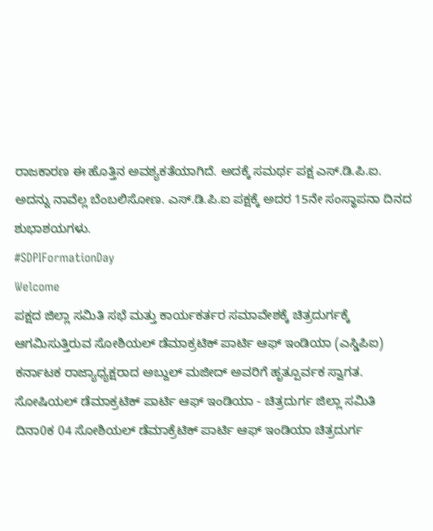ರಾಜಕಾರಣ ಈ ಹೊತ್ತಿನ ಅವಶ್ಯಕತೆಯಾಗಿದೆ. ಅದಕ್ಕೆ ಸಮರ್ಥ ಪಕ್ಷ ಎಸ್.ಡಿ.ಪಿ.ಐ. ಅದನ್ನು ನಾವೆಲ್ಲ ಬೆಂಬಲಿಸೋಣ. ಎಸ್.ಡಿ.ಪಿ.ಐ ಪಕ್ಷಕ್ಕೆ ಅದರ 15ನೇ ಸಂಸ್ಥಾಪನಾ ದಿನದ ಶುಭಾಶಯಗಳು.
#SDPIFormationDay
Welcome
ಪಕ್ಷದ ಜಿಲ್ಲಾ ಸಮಿತಿ ಸಭೆ ಮತ್ತು ಕಾರ್ಯಕರ್ತರ ಸಮಾವೇಶಕ್ಕೆ ಚಿತ್ರದುರ್ಗಕ್ಕೆ ಆಗಮಿಸುತ್ತಿರುವ ಸೋಶಿಯಲ್ ಡೆಮಾಕ್ರಟಿಕ್ ಪಾರ್ಟಿ ಆಫ್ ಇಂಡಿಯಾ (ಎಸ್ಡಿಪಿಐ) ಕರ್ನಾಟಕ ರಾಜ್ಯಾಧ್ಯಕ್ಷರಾದ ಅಬ್ದುಲ್ ಮಜೀದ್ ಅವರಿಗೆ ಹೃತ್ಪೂರ್ವಕ ಸ್ವಾಗತ.
ಸೋಷಿಯಲ್ ಡೆಮಾಕ್ರಟಿಕ್ ಪಾರ್ಟಿ ಆಫ್ ಇಂಡಿಯಾ - ಚಿತ್ರದುರ್ಗ ಜಿಲ್ಲಾ ಸಮಿತಿ
ದಿನಾ0ಕ 04 ಸೋಶಿಯಲ್ ಡೆಮಾಕ್ರೆಟಿಕ್ ಪಾರ್ಟಿ ಆಫ್ ಇಂಡಿಯಾ ಚಿತ್ರದುರ್ಗ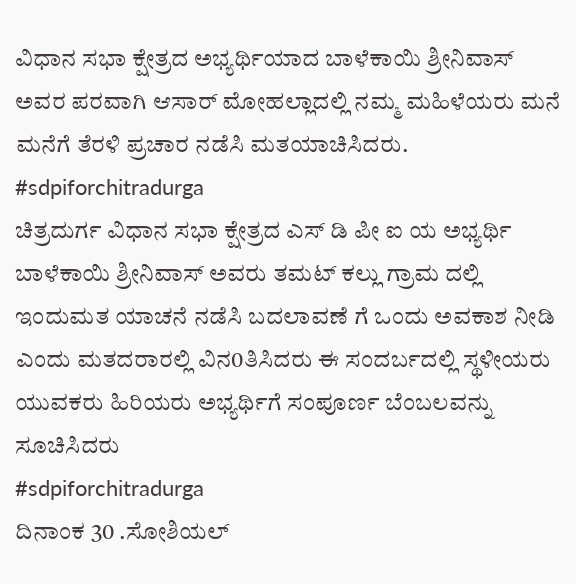ವಿಧಾನ ಸಭಾ ಕ್ಷೇತ್ರದ ಅಭ್ಯರ್ಥಿಯಾದ ಬಾಳೆಕಾಯಿ ಶ್ರೀನಿವಾಸ್ ಅವರ ಪರವಾಗಿ ಆಸಾರ್ ಮೋಹಲ್ಲಾದಲ್ಲಿ ನಮ್ಮ ಮಹಿಳೆಯರು ಮನೆ ಮನೆಗೆ ತೆರಳಿ ಪ್ರಚಾರ ನಡೆಸಿ ಮತಯಾಚಿಸಿದರು.
#sdpiforchitradurga
ಚಿತ್ರದುರ್ಗ ವಿಧಾನ ಸಭಾ ಕ್ಷೇತ್ರದ ಎಸ್ ಡಿ ಪೀ ಐ ಯ ಅಭ್ಯರ್ಥಿ ಬಾಳೆಕಾಯಿ ಶ್ರೀನಿವಾಸ್ ಅವರು ತಮಟ್ ಕಲ್ಲು ಗ್ರಾಮ ದಲ್ಲಿ ಇಂದುಮತ ಯಾಚನೆ ನಡೆಸಿ ಬದಲಾವಣೆ ಗೆ ಒಂದು ಅವಕಾಶ ನೀಡಿ ಎಂದು ಮತದರಾರಲ್ಲಿ ವಿನ0ತಿಸಿದರು ಈ ಸಂದರ್ಬದಲ್ಲಿ ಸ್ಥಳೀಯರು ಯುವಕರು ಹಿರಿಯರು ಅಭ್ಯರ್ಥಿಗೆ ಸಂಪೂರ್ಣ ಬೆಂಬಲವನ್ನು ಸೂಚಿಸಿದರು
#sdpiforchitradurga
ದಿನಾಂಕ 30 .ಸೋಶಿಯಲ್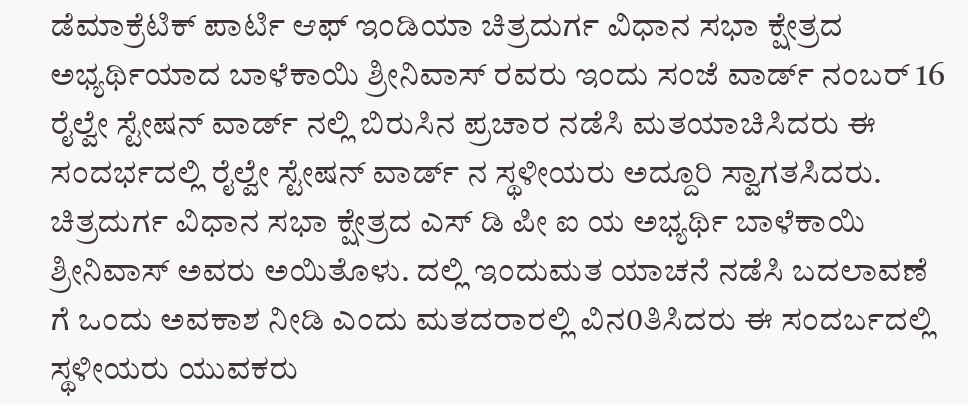ಡೆಮಾಕ್ರೆಟಿಕ್ ಪಾರ್ಟಿ ಆಫ್ ಇಂಡಿಯಾ ಚಿತ್ರದುರ್ಗ ವಿಧಾನ ಸಭಾ ಕ್ಷೇತ್ರದ ಅಭ್ಯರ್ಥಿಯಾದ ಬಾಳೆಕಾಯಿ ಶ್ರೀನಿವಾಸ್ ರವರು ಇಂದು ಸಂಜೆ ವಾರ್ಡ್ ನಂಬರ್ 16 ರೈಲ್ವೇ ಸ್ಟೇಷನ್ ವಾರ್ಡ್ ನಲ್ಲಿ ಬಿರುಸಿನ ಪ್ರಚಾರ ನಡೆಸಿ ಮತಯಾಚಿಸಿದರು ಈ ಸಂದರ್ಭದಲ್ಲಿ ರೈಲ್ವೇ ಸ್ಟೇಷನ್ ವಾರ್ಡ್ ನ ಸ್ಥಳೀಯರು ಅದ್ದೂರಿ ಸ್ವಾಗತಸಿದರು.
ಚಿತ್ರದುರ್ಗ ವಿಧಾನ ಸಭಾ ಕ್ಷೇತ್ರದ ಎಸ್ ಡಿ ಪೀ ಐ ಯ ಅಭ್ಯರ್ಥಿ ಬಾಳೆಕಾಯಿ ಶ್ರೀನಿವಾಸ್ ಅವರು ಅಯಿತೊಳು. ದಲ್ಲಿ ಇಂದುಮತ ಯಾಚನೆ ನಡೆಸಿ ಬದಲಾವಣೆ ಗೆ ಒಂದು ಅವಕಾಶ ನೀಡಿ ಎಂದು ಮತದರಾರಲ್ಲಿ ವಿನ0ತಿಸಿದರು ಈ ಸಂದರ್ಬದಲ್ಲಿ ಸ್ಥಳೀಯರು ಯುವಕರು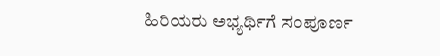ಹಿರಿಯರು ಅಭ್ಯರ್ಥಿಗೆ ಸಂಪೂರ್ಣ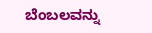ಬೆಂಬಲವನ್ನು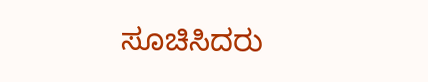ಸೂಚಿಸಿದರು